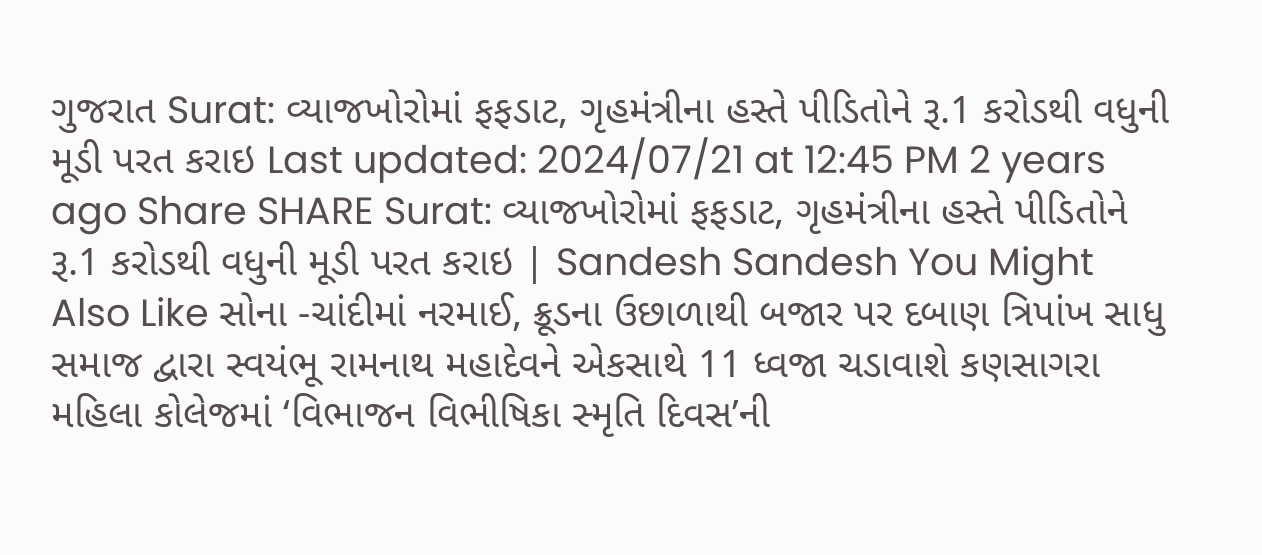ગુજરાત Surat: વ્યાજખોરોમાં ફફડાટ, ગૃહમંત્રીના હસ્તે પીડિતોને રૂ.1 કરોડથી વધુની મૂડી પરત કરાઇ Last updated: 2024/07/21 at 12:45 PM 2 years ago Share SHARE Surat: વ્યાજખોરોમાં ફફડાટ, ગૃહમંત્રીના હસ્તે પીડિતોને રૂ.1 કરોડથી વધુની મૂડી પરત કરાઇ | Sandesh Sandesh You Might Also Like સોના -ચાંદીમાં નરમાઈ, ક્રૂડના ઉછાળાથી બજાર પર દબાણ ત્રિપાંખ સાધુ સમાજ દ્વારા સ્વયંભૂ રામનાથ મહાદેવને એકસાથે 11 ધ્વજા ચડાવાશે કણસાગરા મહિલા કોલેજમાં ‘વિભાજન વિભીષિકા સ્મૃતિ દિવસ’ની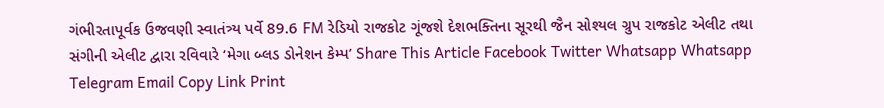ગંભીરતાપૂર્વક ઉજવણી સ્વાતંત્ર્ય પર્વે 89.6 FM રેડિયો રાજકોટ ગૂંજશે દેશભક્તિના સૂરથી જૈન સોશ્યલ ગ્રુપ રાજકોટ એલીટ તથા સંગીની એલીટ દ્વારા રવિવારે ‘મેગા બ્લડ ડોનેશન કેમ્પ’ Share This Article Facebook Twitter Whatsapp Whatsapp Telegram Email Copy Link Print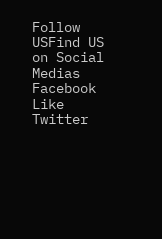Follow USFind US on Social Medias Facebook Like Twitter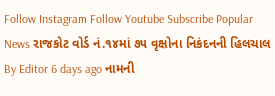Follow Instagram Follow Youtube Subscribe Popular News રાજકોટ વોર્ડ નં.૧૪માં ૭૫ વૃક્ષોના નિકંદનની હિલચાલ By Editor 6 days ago નામની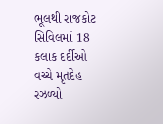ભૂલથી રાજકોટ સિવિલમાં 18 કલાક દર્દીઓ વચ્ચે મૃતદેહ રઝળ્યો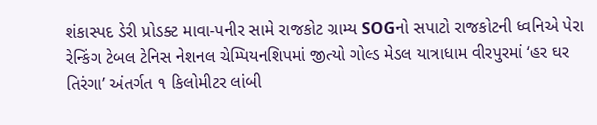શંકાસ્પદ ડેરી પ્રોડક્ટ માવા-પનીર સામે રાજકોટ ગ્રામ્ય SOGનો સપાટો રાજકોટની ધ્વનિએ પેરા રેન્કિંગ ટેબલ ટેનિસ નેશનલ ચેમ્પિયનશિપમાં જીત્યો ગોલ્ડ મેડલ યાત્રાધામ વીરપુરમાં ‘હર ઘર તિરંગા’ અંતર્ગત ૧ કિલોમીટર લાંબી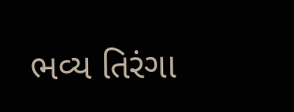ભવ્ય તિરંગા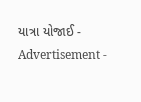યાત્રા યોજાઈ - Advertisement -